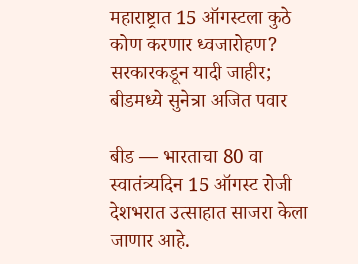महाराष्ट्रात 15 ऑगस्टला कुठे कोण करणार ध्वजारोहण? सरकारकडून यादी जाहीर; बीडमध्ये सुनेत्रा अजित पवार

बीड — भारताचा 80 वा स्वातंत्र्यदिन 15 ऑगस्ट रोजी देशभरात उत्साहात साजरा केला जाणार आहे.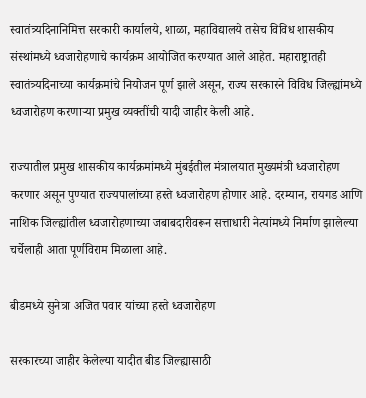स्वातंत्र्यदिनानिमित्त सरकारी कार्यालये, शाळा, महाविद्यालये तसेच विविध शासकीय संस्थांमध्ये ध्वजारोहणाचे कार्यक्रम आयोजित करण्यात आले आहेत. महाराष्ट्रातही स्वातंत्र्यदिनाच्या कार्यक्रमांचे नियोजन पूर्ण झाले असून, राज्य सरकारने विविध जिल्ह्यांमध्ये ध्वजारोहण करणाऱ्या प्रमुख व्यक्तींची यादी जाहीर केली आहे.

राज्यातील प्रमुख शासकीय कार्यक्रमांमध्ये मुंबईतील मंत्रालयात मुख्यमंत्री ध्वजारोहण करणार असून पुण्यात राज्यपालांच्या हस्ते ध्वजारोहण होणार आहे. दरम्यान, रायगड आणि नाशिक जिल्ह्यांतील ध्वजारोहणाच्या जबाबदारीवरून सत्ताधारी नेत्यांमध्ये निर्माण झालेल्या चर्चेलाही आता पूर्णविराम मिळाला आहे.

बीडमध्ये सुनेत्रा अजित पवार यांच्या हस्ते ध्वजारोहण

सरकारच्या जाहीर केलेल्या यादीत बीड जिल्ह्यासाठी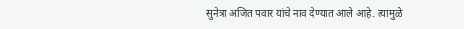सुनेत्रा अजित पवार यांचे नाव देण्यात आले आहे. त्यामुळे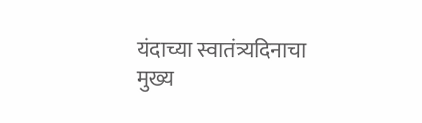यंदाच्या स्वातंत्र्यदिनाचा मुख्य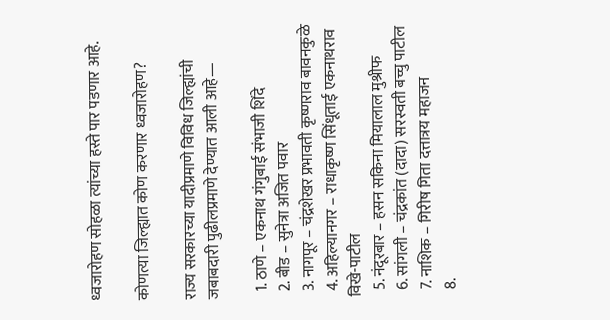ध्वजारोहण सोहळा त्यांच्या हस्ते पार पडणार आहे.

कोणत्या जिल्ह्यात कोण करणार ध्वजारोहण?

राज्य सरकारच्या यादीप्रमाणे विविध जिल्ह्यांची जबाबदारी पुढीलप्रमाणे देण्यात आली आहे—

  1. ठाणे – एकनाथ गंगुबाई संभाजी शिंदे
  2. बीड – सुनेत्रा अजित पवार
  3. नागपूर – चंद्रशेखर प्रभावती कृष्णराव बावनकुळे
  4. अहिल्यानगर – राधाकृष्ण सिंधूताई एकनाथराव विखे-पाटील
  5. नंदूरबार – हसन सकिना मियालाल मुश्रीफ
  6. सांगली – चंद्रकांत (दादा) सरस्वती बच्चु पाटील
  7. नाशिक – गिरीष गिता दत्तात्रय महाजन
  8.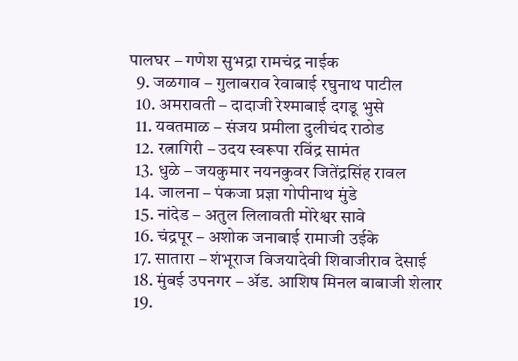पालघर – गणेश सुभद्रा रामचंद्र नाईक
  9. जळगाव – गुलाबराव रेवाबाई रघुनाथ पाटील
  10. अमरावती – दादाजी रेश्माबाई दगडू भुसे
  11. यवतमाळ – संजय प्रमीला दुलीचंद राठोड
  12. रत्नागिरी – उदय स्वरूपा रविंद्र सामंत
  13. धुळे – जयकुमार नयनकुवर जितेंद्रसिंह रावल
  14. जालना – पंकजा प्रज्ञा गोपीनाथ मुंडे
  15. नांदेड – अतुल लिलावती मोरेश्वर सावे
  16. चंद्रपूर – अशोक जनाबाई रामाजी उईके
  17. सातारा – शंभूराज विजयादेवी शिवाजीराव देसाई
  18. मुंबई उपनगर – ॲड. आशिष मिनल बाबाजी शेलार
  19.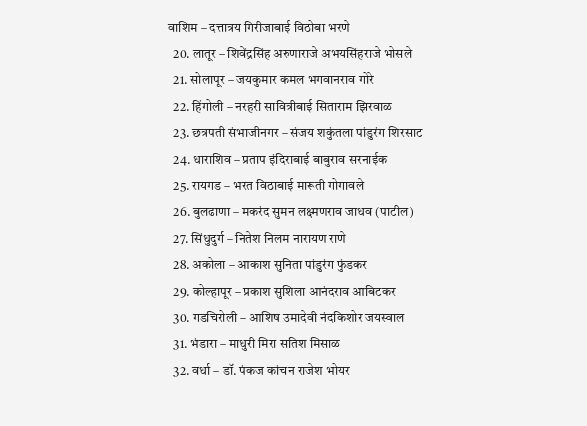वाशिम – दत्तात्रय गिरीजाबाई विठोबा भरणे
  20. लातूर – शिवेंद्रसिंह अरुणाराजे अभयसिंहराजे भोसले
  21. सोलापूर – जयकुमार कमल भगवानराव गोरे
  22. हिंगोली – नरहरी सावित्रीबाई सिताराम झिरवाळ
  23. छत्रपती संभाजीनगर – संजय शकुंतला पांडुरंग शिरसाट
  24. धाराशिव – प्रताप इंदिराबाई बाबुराव सरनाईक
  25. रायगड – भरत विठाबाई मारूती गोगावले
  26. बुलढाणा – मकरंद सुमन लक्ष्मणराव जाधव (पाटील)
  27. सिंधुदुर्ग – नितेश निलम नारायण राणे
  28. अकोला – आकाश सुनिता पांडुरंग फुंडकर
  29. कोल्हापूर – प्रकाश सुशिला आनंदराव आबिटकर
  30. गडचिरोली – आशिष उमादेवी नंदकिशोर जयस्वाल
  31. भंडारा – माधुरी मिरा सतिश मिसाळ
  32. वर्धा – डॉ. पंकज कांचन राजेश भोयर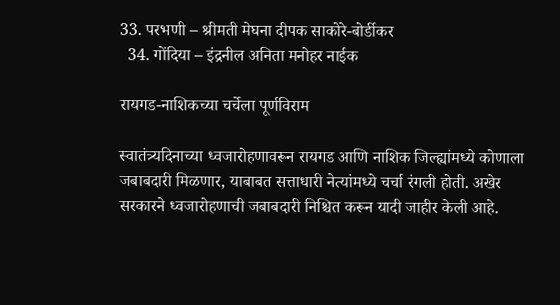33. परभणी – श्रीमती मेघना दीपक साकोरे-बोर्डीकर
  34. गोंदिया – इंद्रनील अनिता मनोहर नाईक

रायगड-नाशिकच्या चर्चेला पूर्णविराम

स्वातंत्र्यदिनाच्या ध्वजारोहणावरून रायगड आणि नाशिक जिल्ह्यांमध्ये कोणाला जबाबदारी मिळणार, याबाबत सत्ताधारी नेत्यांमध्ये चर्चा रंगली होती. अखेर सरकारने ध्वजारोहणाची जबाबदारी निश्चित करून यादी जाहीर केली आहे.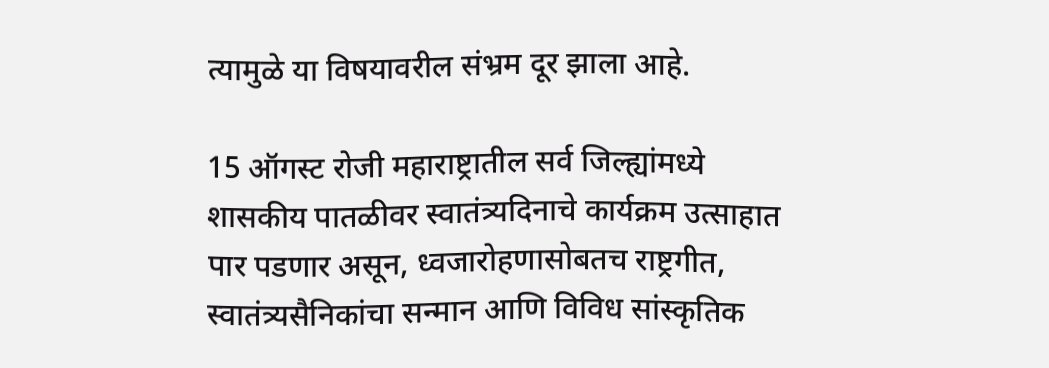त्यामुळे या विषयावरील संभ्रम दूर झाला आहे.

15 ऑगस्ट रोजी महाराष्ट्रातील सर्व जिल्ह्यांमध्ये शासकीय पातळीवर स्वातंत्र्यदिनाचे कार्यक्रम उत्साहात पार पडणार असून, ध्वजारोहणासोबतच राष्ट्रगीत, स्वातंत्र्यसैनिकांचा सन्मान आणि विविध सांस्कृतिक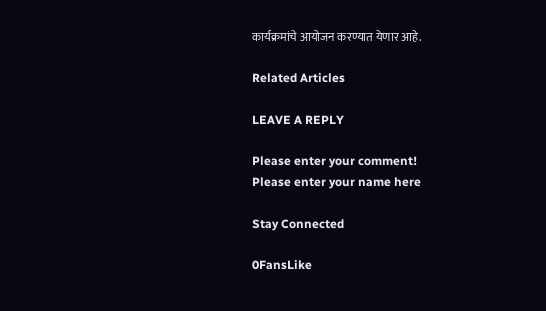कार्यक्रमांचे आयोजन करण्यात येणार आहे.

Related Articles

LEAVE A REPLY

Please enter your comment!
Please enter your name here

Stay Connected

0FansLike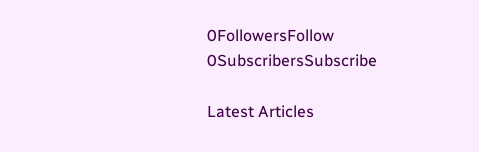0FollowersFollow
0SubscribersSubscribe

Latest Articles